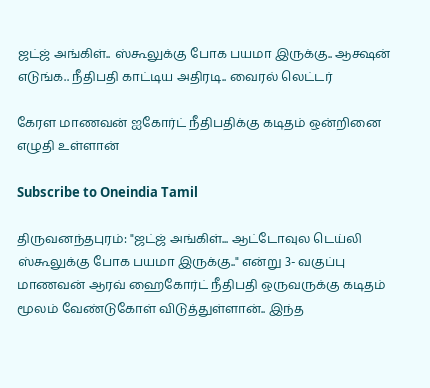ஜட்ஜ் அங்கிள்.. ஸ்கூலுக்கு போக பயமா இருக்கு.. ஆக்ஷன் எடுங்க.. நீதிபதி காட்டிய அதிரடி.. வைரல் லெட்டர்

கேரள மாணவன் ஐகோர்ட் நீதிபதிக்கு கடிதம் ஒன்றினை எழுதி உள்ளான்

Subscribe to Oneindia Tamil

திருவனந்தபுரம்: "ஜட்ஜ் அங்கிள்... ஆட்டோவுல டெய்லி ஸ்கூலுக்கு போக பயமா இருக்கு.." என்று 3- வகுப்பு மாணவன் ஆரவ் ஹைகோர்ட் நீதிபதி ஒருவருக்கு கடிதம் மூலம் வேண்டுகோள் விடுத்துள்ளான்.. இந்த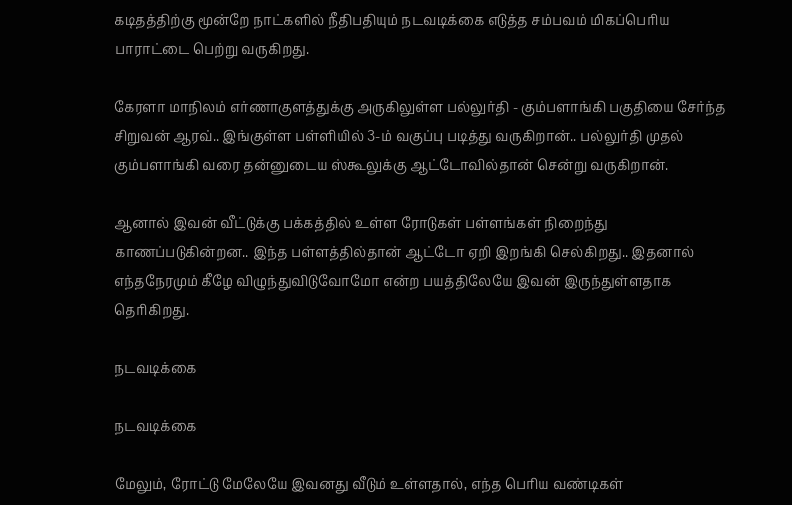கடிதத்திற்கு மூன்றே நாட்களில் நீதிபதியும் நடவடிக்கை எடுத்த சம்பவம் மிகப்பெரிய பாராட்டை பெற்று வருகிறது.

கேரளா மாநிலம் எர்ணாகுளத்துக்கு அருகிலுள்ள பல்லுர்தி - கும்பளாங்கி பகுதியை சேர்ந்த சிறுவன் ஆரவ்.. இங்குள்ள பள்ளியில் 3-ம் வகுப்பு படித்து வருகிறான்.. பல்லுர்தி முதல் கும்பளாங்கி வரை தன்னுடைய ஸ்கூலுக்கு ஆட்டோவில்தான் சென்று வருகிறான்.

ஆனால் இவன் வீட்டுக்கு பக்கத்தில் உள்ள ரோடுகள் பள்ளங்கள் நிறைந்து காணப்படுகின்றன.. இந்த பள்ளத்தில்தான் ஆட்டோ ஏறி இறங்கி செல்கிறது.. இதனால் எந்தநேரமும் கீழே விழுந்துவிடுவோமோ என்ற பயத்திலேயே இவன் இருந்துள்ளதாக தெரிகிறது.

நடவடிக்கை

நடவடிக்கை

மேலும், ரோட்டு மேலேயே இவனது வீடும் உள்ளதால், எந்த பெரிய வண்டிகள்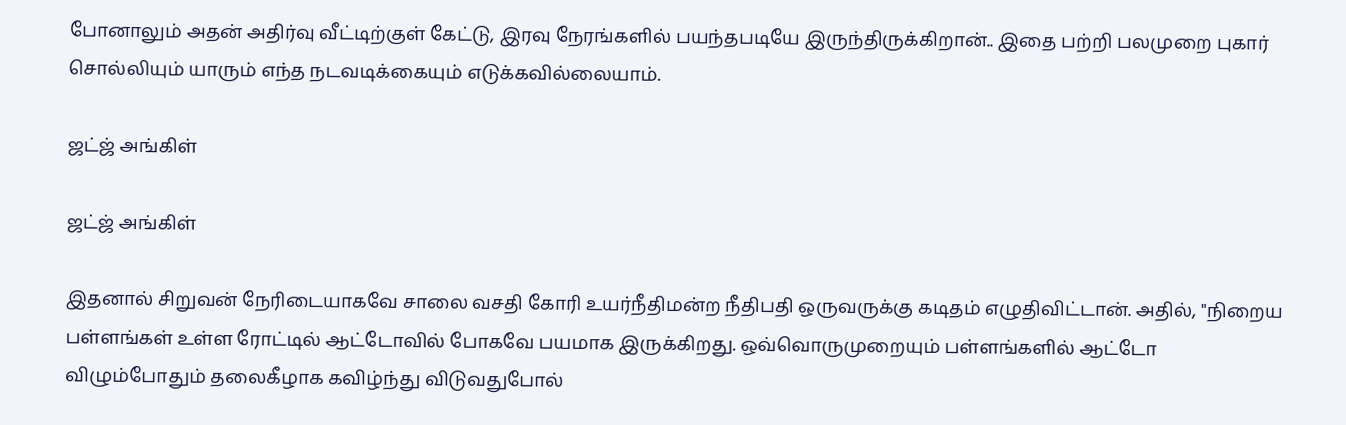போனாலும் அதன் அதிர்வு வீட்டிற்குள் கேட்டு, இரவு நேரங்களில் பயந்தபடியே இருந்திருக்கிறான்.. இதை பற்றி பலமுறை புகார் சொல்லியும் யாரும் எந்த நடவடிக்கையும் எடுக்கவில்லையாம்.

ஜட்ஜ் அங்கிள்

ஜட்ஜ் அங்கிள்

இதனால் சிறுவன் நேரிடையாகவே சாலை வசதி கோரி உயர்நீதிமன்ற நீதிபதி ஒருவருக்கு கடிதம் எழுதிவிட்டான். அதில், "நிறைய பள்ளங்கள் உள்ள ரோட்டில் ஆட்டோவில் போகவே பயமாக இருக்கிறது. ஒவ்வொருமுறையும் பள்ளங்களில் ஆட்டோ விழும்போதும் தலைகீழாக கவிழ்ந்து விடுவதுபோல்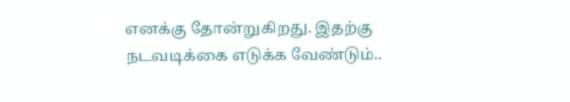எனக்கு தோன்றுகிறது. இதற்கு நடவடிக்கை எடுக்க வேண்டும்..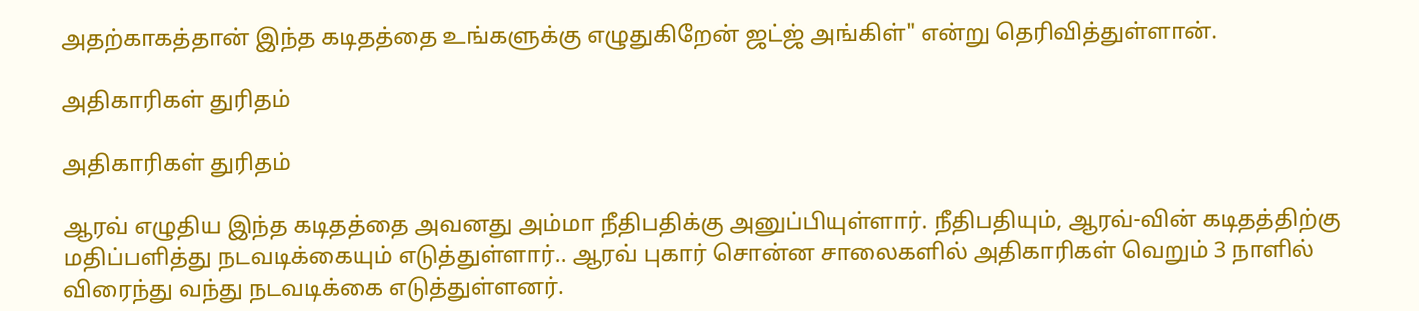அதற்காகத்தான் இந்த கடிதத்தை உங்களுக்கு எழுதுகிறேன் ஜட்ஜ் அங்கிள்" என்று தெரிவித்துள்ளான்.

அதிகாரிகள் துரிதம்

அதிகாரிகள் துரிதம்

ஆரவ் எழுதிய இந்த கடிதத்தை அவனது அம்மா நீதிபதிக்கு அனுப்பியுள்ளார். நீதிபதியும், ஆரவ்-வின் கடிதத்திற்கு மதிப்பளித்து நடவடிக்கையும் எடுத்துள்ளார்.. ஆரவ் புகார் சொன்ன சாலைகளில் அதிகாரிகள் வெறும் 3 நாளில் விரைந்து வந்து நடவடிக்கை எடுத்துள்ளனர்.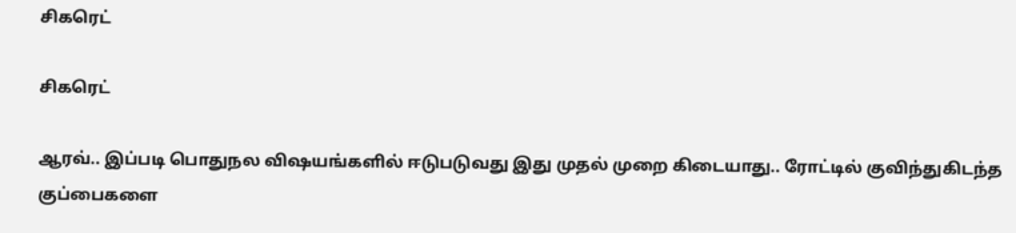சிகரெட்

சிகரெட்

ஆரவ்.. இப்படி பொதுநல விஷயங்களில் ஈடுபடுவது இது முதல் முறை கிடையாது.. ரோட்டில் குவிந்துகிடந்த குப்பைகளை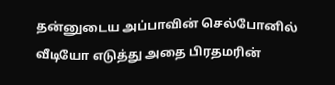தன்னுடைய அப்பாவின் செல்போனில் வீடியோ எடுத்து அதை பிரதமரின்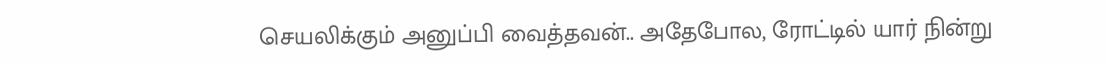செயலிக்கும் அனுப்பி வைத்தவன்.. அதேபோல, ரோட்டில் யார் நின்று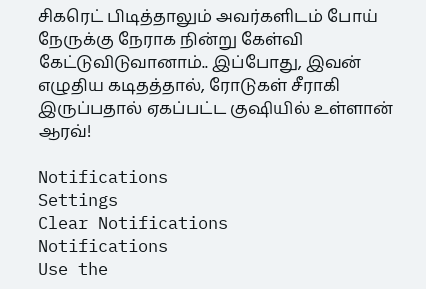சிகரெட் பிடித்தாலும் அவர்களிடம் போய் நேருக்கு நேராக நின்று கேள்வி கேட்டுவிடுவானாம்.. இப்போது, இவன் எழுதிய கடிதத்தால், ரோடுகள் சீராகி இருப்பதால் ஏகப்பட்ட குஷியில் உள்ளான் ஆரவ்!

Notifications
Settings
Clear Notifications
Notifications
Use the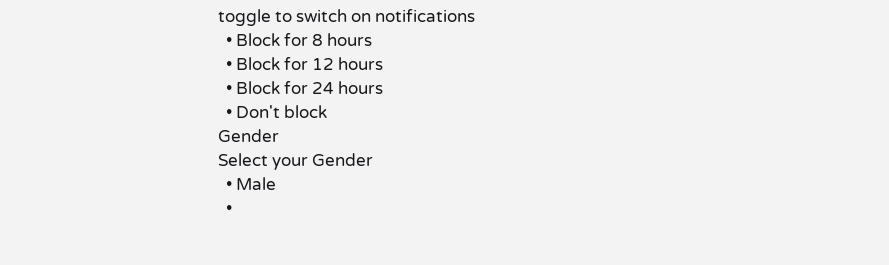toggle to switch on notifications
  • Block for 8 hours
  • Block for 12 hours
  • Block for 24 hours
  • Don't block
Gender
Select your Gender
  • Male
  •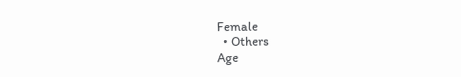Female
  • Others
Age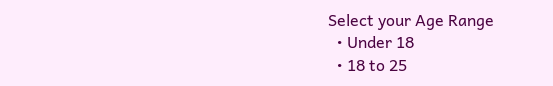Select your Age Range
  • Under 18
  • 18 to 25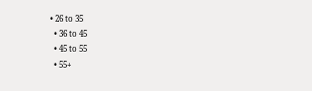• 26 to 35
  • 36 to 45
  • 45 to 55
  • 55+